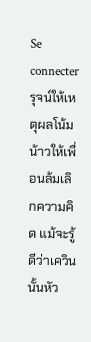Se connecterรุจน์ให้เหตุผลโน้มน้าวให้เพื่อนล้มเลิกความคิด แม้จะรู้ดีว่าเควินนั้นหัว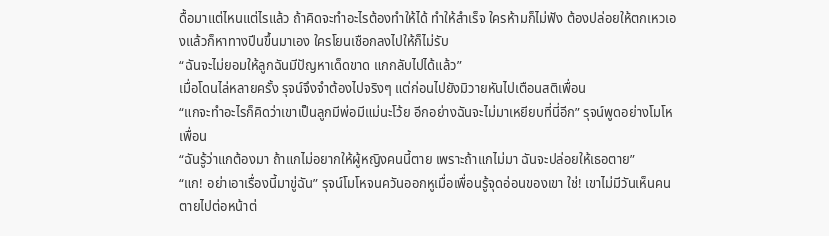ดื้อมาแต่ไหนแต่ไรแล้ว ถ้าคิดจะทำอะไรต้องทำให้ได้ ทำให้สำเร็จ ใครห้ามก็ไม่ฟัง ต้องปล่อยให้ตกเหวเองแล้วก็หาทางปีนขึ้นมาเอง ใครโยนเชือกลงไปให้ก็ไม่รับ
“ฉันจะไม่ยอมให้ลูกฉันมีปัญหาเด็ดขาด แกกลับไปได้แล้ว”
เมื่อโดนไล่หลายครั้ง รุจน์จึงจำต้องไปจริงๆ แต่ก่อนไปยังมิวายหันไปเตือนสติเพื่อน
“แกจะทำอะไรก็คิดว่าเขาเป็นลูกมีพ่อมีแม่นะโว้ย อีกอย่างฉันจะไม่มาเหยียบที่นี่อีก” รุจน์พูดอย่างโมโหเพื่อน
“ฉันรู้ว่าแกต้องมา ถ้าแกไม่อยากให้ผู้หญิงคนนี้ตาย เพราะถ้าแกไม่มา ฉันจะปล่อยให้เธอตาย”
“แก! อย่าเอาเรื่องนี้มาขู่ฉัน” รุจน์โมโหจนควันออกหูเมื่อเพื่อนรู้จุดอ่อนของเขา ใช่! เขาไม่มีวันเห็นคนตายไปต่อหน้าต่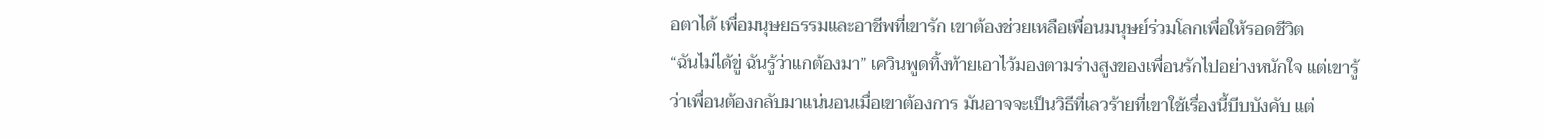อตาได้ เพื่อมนุษยธรรมและอาชีพที่เขารัก เขาต้องช่วยเหลือเพื่อนมนุษย์ร่วมโลกเพื่อให้รอดชีวิต
“ฉันไม่ได้ขู่ ฉันรู้ว่าแกต้องมา” เควินพูดทิ้งท้ายเอาไว้มองตามร่างสูงของเพื่อนรักไปอย่างหนักใจ แต่เขารู้ว่าเพื่อนต้องกลับมาแน่นอนเมื่อเขาต้องการ มันอาจจะเป็นวิธีที่เลวร้ายที่เขาใช้เรื่องนี้บีบบังคับ แต่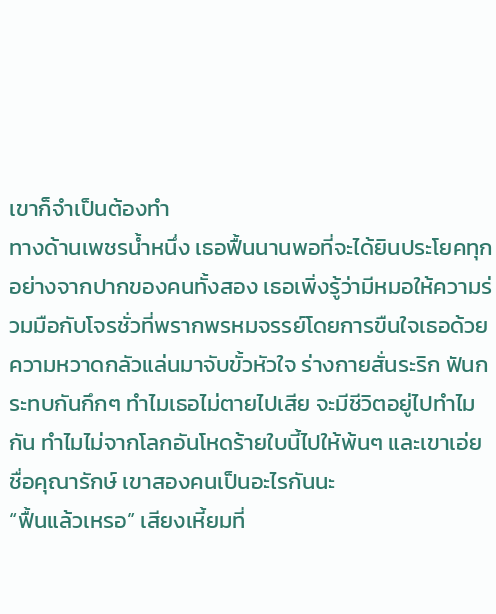เขาก็จำเป็นต้องทำ
ทางด้านเพชรน้ำหนึ่ง เธอฟื้นนานพอที่จะได้ยินประโยคทุกอย่างจากปากของคนทั้งสอง เธอเพิ่งรู้ว่ามีหมอให้ความร่วมมือกับโจรชั่วที่พรากพรหมจรรย์โดยการขืนใจเธอด้วย ความหวาดกลัวแล่นมาจับขั้วหัวใจ ร่างกายสั่นระริก ฟันกระทบกันกึกๆ ทำไมเธอไม่ตายไปเสีย จะมีชีวิตอยู่ไปทำไมกัน ทำไมไม่จากโลกอันโหดร้ายใบนี้ไปให้พ้นๆ และเขาเอ่ยชื่อคุณารักษ์ เขาสองคนเป็นอะไรกันนะ
“ฟื้นแล้วเหรอ” เสียงเหี้ยมที่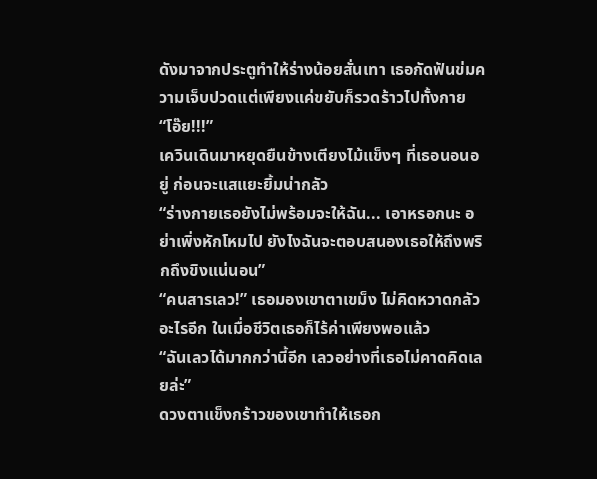ดังมาจากประตูทำให้ร่างน้อยสั่นเทา เธอกัดฟันข่มความเจ็บปวดแต่เพียงแค่ขยับก็รวดร้าวไปทั้งกาย
“โอ๊ย!!!”
เควินเดินมาหยุดยืนข้างเตียงไม้แข็งๆ ที่เธอนอนอยู่ ก่อนจะแสแยะยิ้มน่ากลัว
“ร่างกายเธอยังไม่พร้อมจะให้ฉัน... เอาหรอกนะ อย่าเพิ่งหักโหมไป ยังไงฉันจะตอบสนองเธอให้ถึงพริกถึงขิงแน่นอน”
“คนสารเลว!” เธอมองเขาตาเขม็ง ไม่คิดหวาดกลัวอะไรอีก ในเมื่อชีวิตเธอก็ไร้ค่าเพียงพอแล้ว
“ฉันเลวได้มากกว่านี้อีก เลวอย่างที่เธอไม่คาดคิดเลยล่ะ”
ดวงตาแข็งกร้าวของเขาทำให้เธอก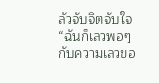ลัวจับจิตจับใจ
“ฉันก็เลวพอๆ กับความเลวขอ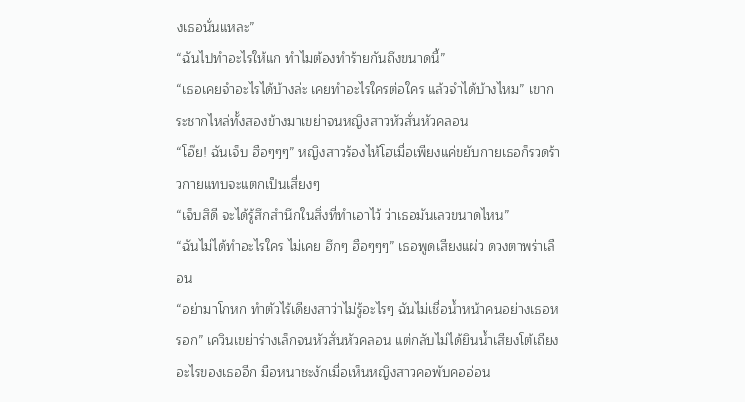งเธอนั่นแหละ”
“ฉันไปทำอะไรให้แก ทำไมต้องทำร้ายกันถึงขนาดนี้”
“เธอเคยจำอะไรได้บ้างล่ะ เคยทำอะไรใครต่อใคร แล้วจำได้บ้างไหม” เขากระชากไหล่ทั้งสองข้างมาเขย่าจนหญิงสาวหัวสั่นหัวคลอน
“โอ๊ย! ฉันเจ็บ ฮือๆๆๆ” หญิงสาวร้องไห้โฮเมื่อเพียงแค่ขยับกายเธอก็รวดร้าวกายแทบจะแตกเป็นเสี่ยงๆ
“เจ็บสิดี จะได้รู้สึกสำนึกในสิ่งที่ทำเอาไว้ ว่าเธอมันเลวขนาดไหน”
“ฉันไม่ได้ทำอะไรใคร ไม่เคย ฮึกๆ ฮือๆๆๆ” เธอพูดเสียงแผ่ว ดวงตาพร่าเลือน
“อย่ามาโกหก ทำตัวไร้เดียงสาว่าไม่รู้อะไรๆ ฉันไม่เชื่อน้ำหน้าคนอย่างเธอหรอก” เควินเขย่าร่างเล็กจนหัวสั่นหัวคลอน แต่กลับไม่ได้ยินน้ำเสียงโต้เถียงอะไรของเธออีก มือหนาชะงักเมื่อเห็นหญิงสาวคอพับคออ่อน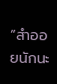“สำออยนักนะ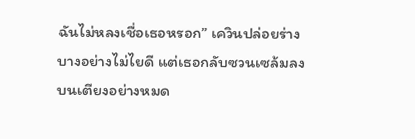ฉันไม่หลงเชื่อเธอหรอก” เควินปล่อยร่างบางอย่างไม่ไยดี แต่เธอกลับซวนเซล้มลงบนเตียงอย่างหมด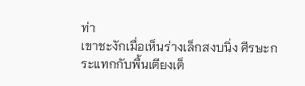ท่า
เขาชะงักเมื่อเห็นร่างเล็กสงบนิ่ง ศีรษะกระแทกกับพื้นเตียงเต็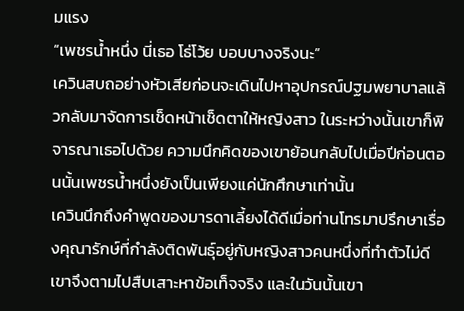มแรง
“เพชรน้ำหนึ่ง นี่เธอ โธ่โว้ย บอบบางจริงนะ”
เควินสบถอย่างหัวเสียก่อนจะเดินไปหาอุปกรณ์ปฐมพยาบาลแล้วกลับมาจัดการเช็ดหน้าเช็ดตาให้หญิงสาว ในระหว่างนั้นเขาก็พิจารณาเธอไปด้วย ความนึกคิดของเขาย้อนกลับไปเมื่อปีก่อนตอนนั้นเพชรน้ำหนึ่งยังเป็นเพียงแค่นักศึกษาเท่านั้น
เควินนึกถึงคำพูดของมารดาเลี้ยงได้ดีเมื่อท่านโทรมาปรึกษาเรื่องคุณารักษ์ที่กำลังติดพันธุ์อยู่กับหญิงสาวคนหนึ่งที่ทำตัวไม่ดี เขาจึงตามไปสืบเสาะหาข้อเท็จจริง และในวันนั้นเขา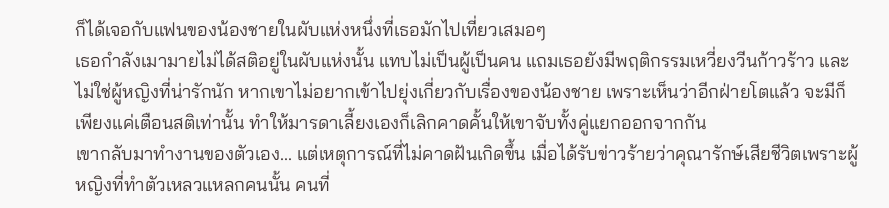ก็ได้เจอกับแฟนของน้องชายในผับแห่งหนึ่งที่เธอมักไปเที่ยวเสมอๆ
เธอกำลังเมามายไม่ได้สติอยู่ในผับแห่งนั้น แทบไม่เป็นผู้เป็นคน แถมเธอยังมีพฤติกรรมเหวี่ยงวีนก้าวร้าว และไม่ใช่ผู้หญิงที่น่ารักนัก หากเขาไม่อยากเข้าไปยุ่งเกี่ยวกับเรื่องของน้องชาย เพราะเห็นว่าอีกฝ่ายโตแล้ว จะมีก็เพียงแค่เตือนสติเท่านั้น ทำให้มารดาเลี้ยงเองก็เลิกคาดคั้นให้เขาจับทั้งคู่แยกออกจากกัน
เขากลับมาทำงานของตัวเอง... แต่เหตุการณ์ที่ไม่คาดฝันเกิดขึ้น เมื่อได้รับข่าวร้ายว่าคุณารักษ์เสียชีวิตเพราะผู้หญิงที่ทำตัวเหลวแหลกคนนั้น คนที่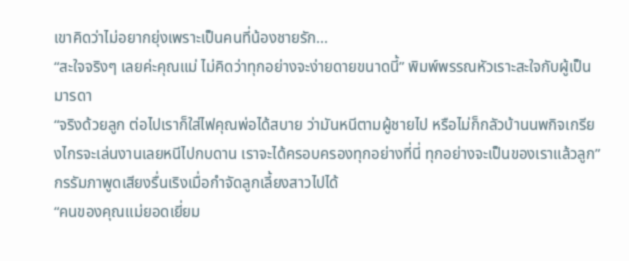เขาคิดว่าไม่อยากยุ่งเพราะเป็นคนที่น้องชายรัก...
“สะใจจริงๆ เลยค่ะคุณแม่ ไม่คิดว่าทุกอย่างจะง่ายดายขนาดนี้” พิมพ์พรรณหัวเราะสะใจกับผู้เป็นมารดา
“จริงด้วยลูก ต่อไปเราก็ใส่ไฟคุณพ่อได้สบาย ว่ามันหนีตามผู้ชายไป หรือไม่ก็กลัวบ้านนพกิจเกรียงไกรจะเล่นงานเลยหนีไปกบดาน เราจะได้ครอบครองทุกอย่างที่นี่ ทุกอย่างจะเป็นของเราแล้วลูก” กรรัมภาพูดเสียงรื่นเริงเมื่อกำจัดลูกเลี้ยงสาวไปได้
“คนของคุณแม่ยอดเยี่ยม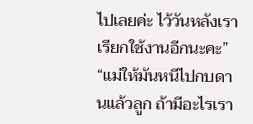ไปเลยค่ะ ไว้วันหลังเราเรียกใช้งานอีกนะคะ”
“แม่ให้มันหนีไปกบดานแล้วลูก ถ้ามีอะไรเรา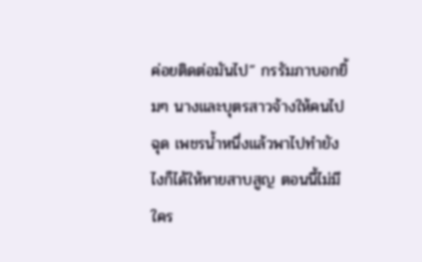ค่อยติดต่อมันไป” กรรัมภาบอกยิ้มๆ นางและบุตรสาวจ้างให้คนไปฉุด เพชรน้ำหนึ่งแล้วพาไปทำยังไงก็ได้ให้หายสาบสูญ ตอนนี้ไม่มีใคร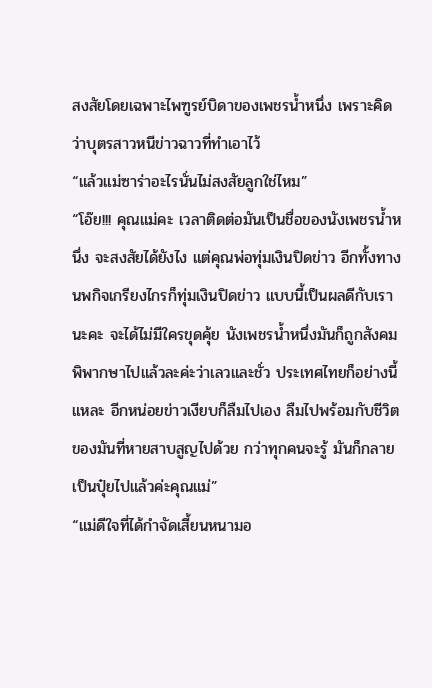สงสัยโดยเฉพาะไพฑูรย์บิดาของเพชรน้ำหนึ่ง เพราะคิดว่าบุตรสาวหนีข่าวฉาวที่ทำเอาไว้
“แล้วแม่ซาร่าอะไรนั่นไม่สงสัยลูกใช่ไหม”
“โอ๊ย!!! คุณแม่คะ เวลาติดต่อมันเป็นชื่อของนังเพชรน้ำหนึ่ง จะสงสัยได้ยังไง แต่คุณพ่อทุ่มเงินปิดข่าว อีกทั้งทางนพกิจเกรียงไกรก็ทุ่มเงินปิดข่าว แบบนี้เป็นผลดีกับเรานะคะ จะได้ไม่มีใครขุดคุ้ย นังเพชรน้ำหนึ่งมันก็ถูกสังคมพิพากษาไปแล้วละค่ะว่าเลวและชั่ว ประเทศไทยก็อย่างนี้แหละ อีกหน่อยข่าวเงียบก็ลืมไปเอง ลืมไปพร้อมกับชีวิตของมันที่หายสาบสูญไปด้วย กว่าทุกคนจะรู้ มันก็กลายเป็นปุ๋ยไปแล้วค่ะคุณแม่”
“แม่ดีใจที่ได้กำจัดเสี้ยนหนามอ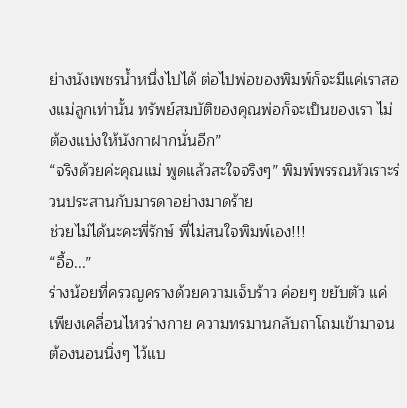ย่างนังเพชรน้ำหนึ่งไปได้ ต่อไปพ่อของพิมพ์ก็จะมีแค่เราสองแม่ลูกเท่านั้น ทรัพย์สมบัติของคุณพ่อก็จะเป็นของเรา ไม่ต้องแบ่งให้นังกาฝากนั่นอีก”
“จริงด้วยค่ะคุณแม่ พูดแล้วสะใจจริงๆ” พิมพ์พรรณหัวเราะร่วนประสานกับมารดาอย่างมาดร้าย
ช่วยไม่ได้นะคะพี่รักษ์ พี่ไม่สนใจพิมพ์เอง!!!
“อื้อ...”
ร่างน้อยที่ครวญครางด้วยความเจ็บร้าว ค่อยๆ ขยับตัว แค่เพียงเคลื่อนไหวร่างกาย ความทรมานกลับถาโถมเข้ามาจนต้องนอนนิ่งๆ ไว้แบ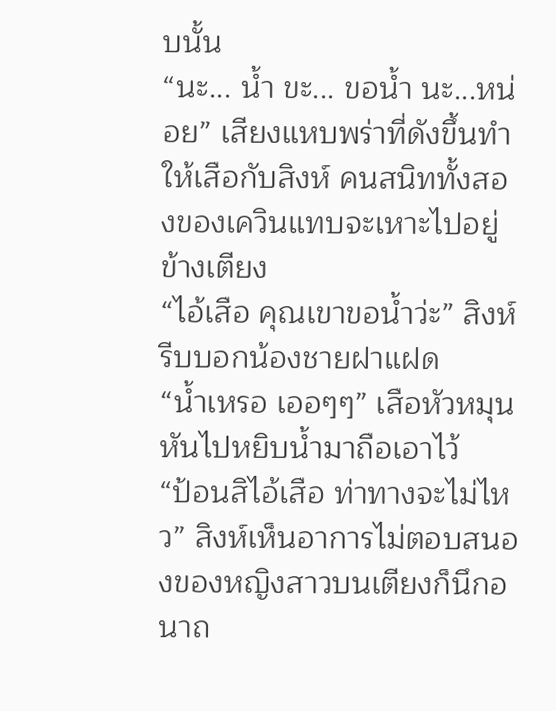บนั้น
“นะ... น้ำ ขะ... ขอน้ำ นะ...หน่อย” เสียงแหบพร่าที่ดังขึ้นทำให้เสือกับสิงห์ คนสนิททั้งสองของเควินแทบจะเหาะไปอยู่ข้างเตียง
“ไอ้เสือ คุณเขาขอน้ำว่ะ” สิงห์รีบบอกน้องชายฝาแฝด
“น้ำเหรอ เออๆๆ” เสือหัวหมุนหันไปหยิบน้ำมาถือเอาไว้
“ป้อนสิไอ้เสือ ท่าทางจะไม่ไหว” สิงห์เห็นอาการไม่ตอบสนองของหญิงสาวบนเตียงก็นึกอนาถ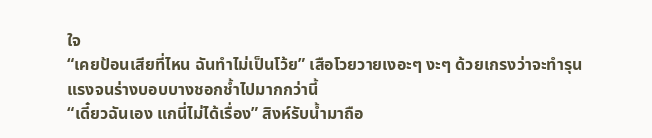ใจ
“เคยป้อนเสียที่ไหน ฉันทำไม่เป็นโว้ย” เสือโวยวายเงอะๆ งะๆ ด้วยเกรงว่าจะทำรุนแรงจนร่างบอบบางชอกช้ำไปมากกว่านี้
“เดี๋ยวฉันเอง แกนี่ไม่ได้เรื่อง” สิงห์รับน้ำมาถือ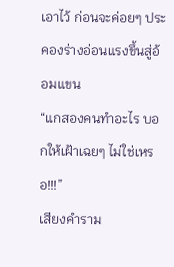เอาไว้ ก่อนจะค่อยๆ ประคองร่างอ่อนแรงขึ้นสู่อ้อมแขน
“แกสองคนทำอะไร บอกให้เฝ้าเฉยๆ ไม่ใช่เหรอ!!!”
เสียงคำราม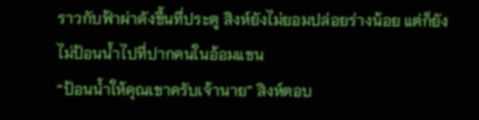ราวกับฟ้าผ่าดังขึ้นที่ประตู สิงห์ยังไม่ยอมปล่อยร่างน้อย แต่ก็ยังไม่ป้อนน้ำไปที่ปากคนในอ้อมแขน
“ป้อนน้ำให้คุณเขาครับเจ้านาย” สิงห์ตอบ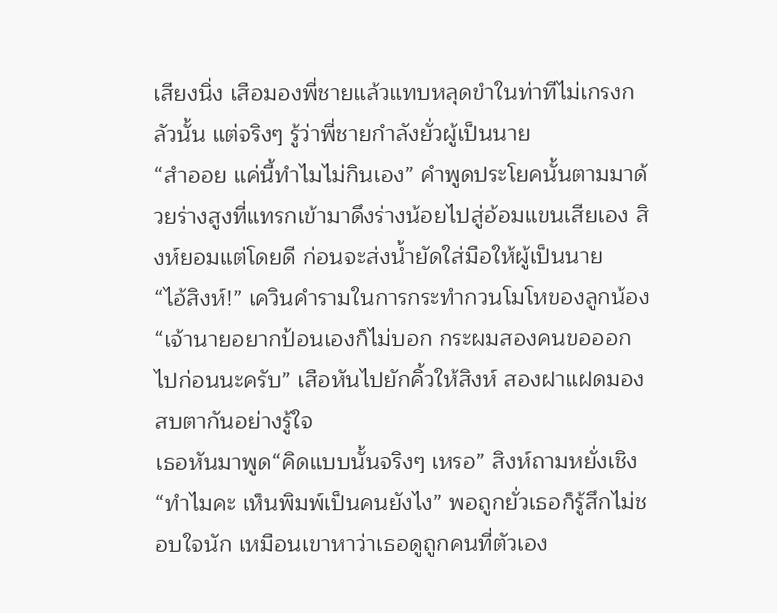เสียงนิ่ง เสือมองพี่ชายแล้วแทบหลุดขำในท่าทีไม่เกรงกลัวนั้น แต่จริงๆ รู้ว่าพี่ชายกำลังยั่วผู้เป็นนาย
“สำออย แค่นี้ทำไมไม่กินเอง” คำพูดประโยคนั้นตามมาด้วยร่างสูงที่แทรกเข้ามาดึงร่างน้อยไปสู่อ้อมแขนเสียเอง สิงห์ยอมแต่โดยดี ก่อนจะส่งน้ำยัดใส่มือให้ผู้เป็นนาย
“ไอ้สิงห์!” เควินคำรามในการกระทำกวนโมโหของลูกน้อง
“เจ้านายอยากป้อนเองก็ไม่บอก กระผมสองคนขอออกไปก่อนนะครับ” เสือหันไปยักคิ้วให้สิงห์ สองฝาแฝดมองสบตากันอย่างรู้ใจ
เธอหันมาพูด“คิดแบบนั้นจริงๆ เหรอ” สิงห์ถามหยั่งเชิง“ทำไมคะ เห็นพิมพ์เป็นคนยังไง” พอถูกยั่วเธอก็รู้สึกไม่ชอบใจนัก เหมือนเขาหาว่าเธอดูถูกคนที่ตัวเอง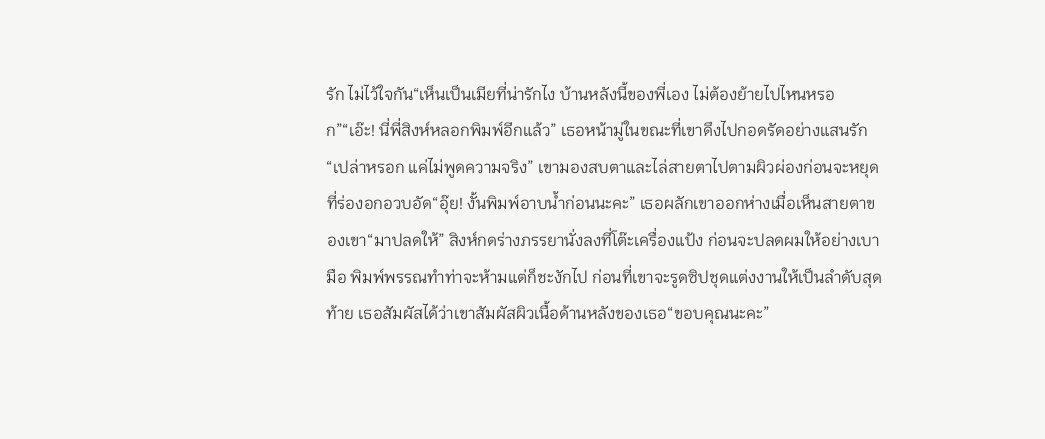รัก ไม่ไว้ใจกัน“เห็นเป็นเมียที่น่ารักไง บ้านหลังนี้ของพี่เอง ไม่ต้องย้ายไปไหนหรอก”“เอ๊ะ! นี่พี่สิงห์หลอกพิมพ์อีกแล้ว” เธอหน้ามู่ในขณะที่เขาดึงไปกอดรัดอย่างแสนรัก“เปล่าหรอก แค่ไม่พูดความจริง” เขามองสบตาและไล่สายตาไปตามผิวผ่องก่อนจะหยุดที่ร่องอกอวบอัด“อุ๊ย! งั้นพิมพ์อาบน้ำก่อนนะคะ” เธอผลักเขาออกห่างเมื่อเห็นสายตาของเขา“มาปลดให้” สิงห์กดร่างภรรยานั่งลงที่โต๊ะเครื่องแป้ง ก่อนจะปลดผมให้อย่างเบามือ พิมพ์พรรณทำท่าจะห้ามแต่ก็ชะงักไป ก่อนที่เขาจะรูดซิปชุดแต่งงานให้เป็นลำดับสุดท้าย เธอสัมผัสได้ว่าเขาสัมผัสผิวเนื้อด้านหลังของเธอ“ขอบคุณนะคะ”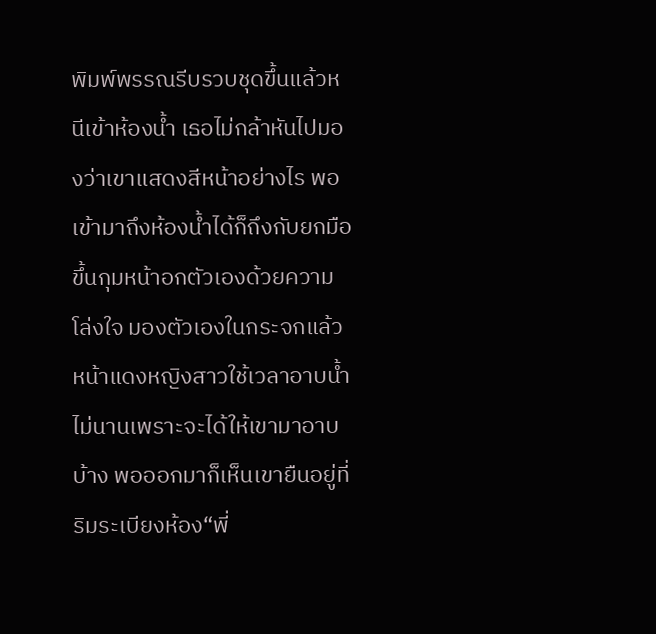พิมพ์พรรณรีบรวบชุดขึ้นแล้วหนีเข้าห้องน้ำ เธอไม่กล้าหันไปมองว่าเขาแสดงสีหน้าอย่างไร พอเข้ามาถึงห้องน้ำได้ก็ถึงกับยกมือขึ้นกุมหน้าอกตัวเองด้วยความโล่งใจ มองตัวเองในกระจกแล้วหน้าแดงหญิงสาวใช้เวลาอาบน้ำไม่นานเพราะจะได้ให้เขามาอาบบ้าง พอออกมาก็เห็นเขายืนอยู่ที่ริมระเบียงห้อง“พี่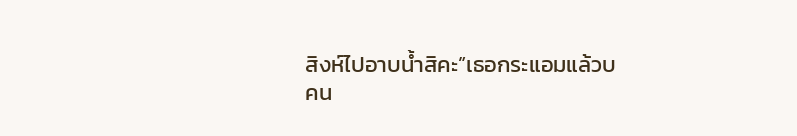สิงห์ไปอาบน้ำสิคะ”เธอกระแอมแล้วบ
คน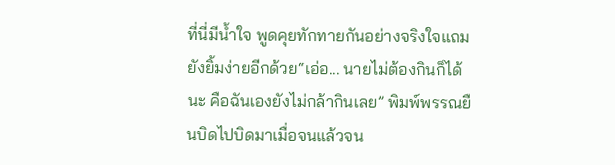ที่นี่มีน้ำใจ พูดคุยทักทายกันอย่างจริงใจแถมยังยิ้มง่ายอีกด้วย“เอ่อ... นายไม่ต้องกินก็ได้นะ คือฉันเองยังไม่กล้ากินเลย” พิมพ์พรรณยืนบิดไปบิดมาเมื่อจนแล้วจน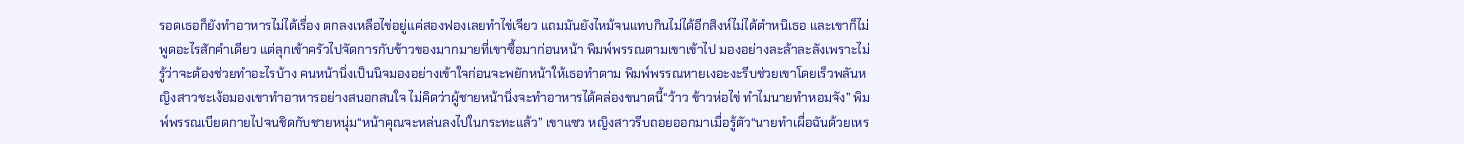รอดเธอก็ยังทำอาหารไม่ได้เรื่อง ตกลงเหลือไข่อยู่แค่สองฟองเลยทำไข่เจียว แถมมันยังไหม้จนแทบกินไม่ได้อีกสิงห์ไม่ได้ตำหนิเธอ และเขาก็ไม่พูดอะไรสักคำเดียว แต่ลุกเข้าครัวไปจัดการกับข้าวของมากมายที่เขาซื้อมาก่อนหน้า พิมพ์พรรณตามเขาเข้าไป มองอย่างละล้าละลังเพราะไม่รู้ว่าจะต้องช่วยทำอะไรบ้าง คนหน้านิ่งเป็นนิจมองอย่างเข้าใจก่อนจะพยักหน้าให้เธอทำตาม พิมพ์พรรณหายเงอะงะรีบช่วยเขาโดยเร็วพลันหญิงสาวชะเง้อมองเขาทำอาหารอย่างสนอกสนใจ ไม่คิดว่าผู้ชายหน้านิ่งจะทำอาหารได้คล่องขนาดนี้“ว้าว ข้าวห่อไข่ ทำไมนายทำหอมจัง” พิมพ์พรรณเบียดกายไปจนชิดกับชายหนุ่ม“หน้าคุณจะหล่นลงไปในกระทะแล้ว” เขาแซว หญิงสาวรีบถอยออกมาเมื่อรู้ตัว“นายทำเผื่อฉันด้วยเหร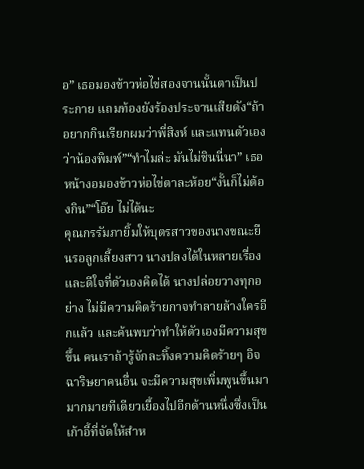อ” เธอมองข้าวห่อไข่สองจานนั้นตาเป็นประกาย แถมท้องยังร้องประจานเสียดัง“ถ้าอยากกินเรียกผมว่าพี่สิงห์ และแทนตัวเองว่าน้องพิมพ์”“ทำไมล่ะ มันไม่ชินนี่นา” เธอหน้างอมองข้าวห่อไข่ตาละห้อย“งั้นก็ไม่ต้องกิน”“โอ๊ย ไม่ได้นะ
คุณกรรัมภายิ้มให้บุตรสาวของนางขณะยืนรอลูกเลี้ยงสาว นางปลงได้ในหลายเรื่อง และดีใจที่ตัวเองคิดได้ นางปล่อยวางทุกอย่าง ไม่มีความคิดร้ายกาจทำลายล้างใครอีกแล้ว และค้นพบว่าทำให้ตัวเองมีความสุขขึ้น คนเราถ้ารู้จักละทิ้งความคิดร้ายๆ อิจฉาริษยาคนอื่น จะมีความสุขเพิ่มพูนขึ้นมามากมายทีเดียวเยื้องไปอีกด้านหนึ่งซึ่งเป็นเก้าอี้ที่จัดให้สำห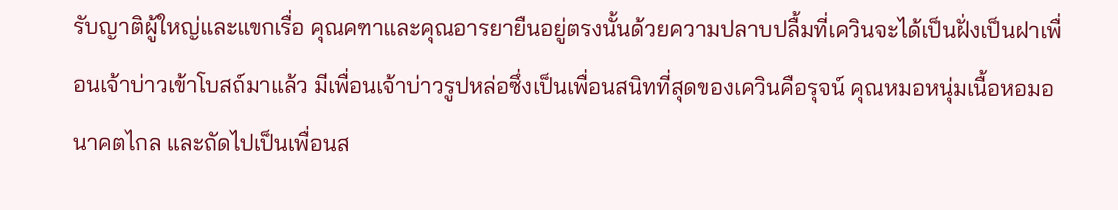รับญาติผู้ใหญ่และแขกเรื่อ คุณคฑาและคุณอารยายืนอยู่ตรงนั้นด้วยความปลาบปลื้มที่เควินจะได้เป็นฝั่งเป็นฝาเพื่อนเจ้าบ่าวเข้าโบสถ์มาแล้ว มีเพื่อนเจ้าบ่าวรูปหล่อซึ่งเป็นเพื่อนสนิทที่สุดของเควินคือรุจน์ คุณหมอหนุ่มเนื้อหอมอนาคตไกล และถัดไปเป็นเพื่อนส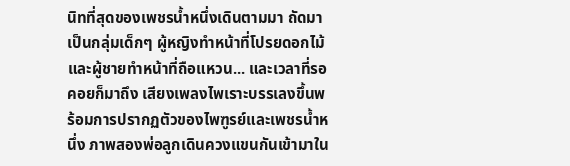นิทที่สุดของเพชรน้ำหนึ่งเดินตามมา ถัดมาเป็นกลุ่มเด็กๆ ผู้หญิงทำหน้าที่โปรยดอกไม้และผู้ชายทำหน้าที่ถือแหวน... และเวลาที่รอคอยก็มาถึง เสียงเพลงไพเราะบรรเลงขึ้นพร้อมการปรากฏตัวของไพฑูรย์และเพชรน้ำหนึ่ง ภาพสองพ่อลูกเดินควงแขนกันเข้ามาใน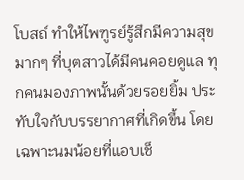โบสถ์ ทำให้ไพฑูรย์รู้สึกมีความสุขมากๆ ที่บุตสาวได้มีคนคอยดูแล ทุกคนมองภาพนั้นด้วยรอยยิ้ม ประทับใจกับบรรยากาศที่เกิดขึ้น โดยเฉพาะนมน้อยที่แอบเช็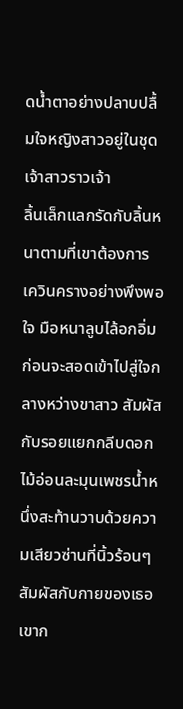ดน้ำตาอย่างปลาบปลื้มใจหญิงสาวอยู่ในชุดเจ้าสาวราวเจ้า
ลิ้นเล็กแลกรัดกับลิ้นหนาตามที่เขาต้องการ เควินครางอย่างพึงพอใจ มือหนาลูบไล้อกอิ่มก่อนจะสอดเข้าไปสู่ใจกลางหว่างขาสาว สัมผัสกับรอยแยกกลีบดอกไม้อ่อนละมุนเพชรน้ำหนึ่งสะท้านวาบด้วยความเสียวซ่านที่นิ้วร้อนๆ สัมผัสกับกายของเธอ เขาก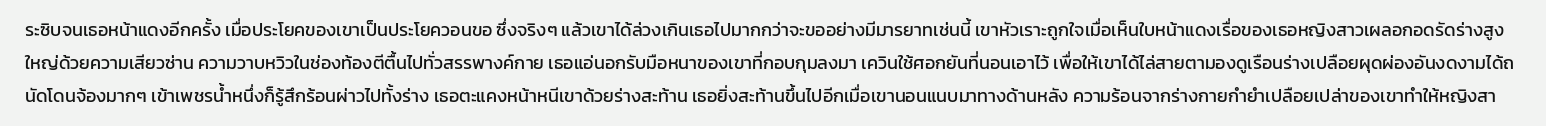ระซิบจนเธอหน้าแดงอีกครั้ง เมื่อประโยคของเขาเป็นประโยควอนขอ ซึ่งจริงๆ แล้วเขาได้ล่วงเกินเธอไปมากกว่าจะขออย่างมีมารยาทเช่นนี้ เขาหัวเราะถูกใจเมื่อเห็นใบหน้าแดงเรื่อของเธอหญิงสาวเผลอกอดรัดร่างสูงใหญ่ด้วยความเสียวซ่าน ความวาบหวิวในช่องท้องตีตื้นไปทั่วสรรพางค์กาย เธอแอ่นอกรับมือหนาของเขาที่กอบกุมลงมา เควินใช้ศอกยันที่นอนเอาไว้ เพื่อให้เขาได้ไล่สายตามองดูเรือนร่างเปลือยผุดผ่องอันงดงามได้ถนัดโดนจ้องมากๆ เข้าเพชรน้ำหนึ่งก็รู้สึกร้อนผ่าวไปทั้งร่าง เธอตะแคงหน้าหนีเขาด้วยร่างสะท้าน เธอยิ่งสะท้านขึ้นไปอีกเมื่อเขานอนแนบมาทางด้านหลัง ความร้อนจากร่างกายกำยำเปลือยเปล่าของเขาทำให้หญิงสา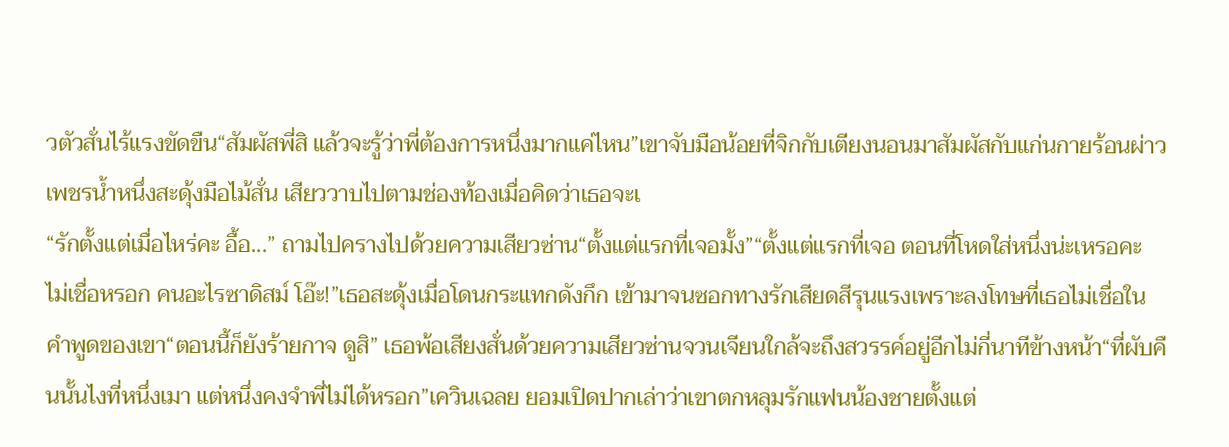วตัวสั่นไร้แรงขัดขืน“สัมผัสพี่สิ แล้วจะรู้ว่าพี่ต้องการหนึ่งมากแค่ไหน”เขาจับมือน้อยที่จิกกับเตียงนอนมาสัมผัสกับแก่นกายร้อนผ่าว เพชรน้ำหนึ่งสะดุ้งมือไม้สั่น เสียววาบไปตามช่องท้องเมื่อคิดว่าเธอจะเ
“รักตั้งแต่เมื่อไหร่คะ อื้อ...” ถามไปครางไปด้วยความเสียวซ่าน“ตั้งแต่แรกที่เจอมั้ง”“ตั้งแต่แรกที่เจอ ตอนที่โหดใส่หนึ่งน่ะเหรอคะ ไม่เชื่อหรอก คนอะไรซาดิสม์ โอ๊ะ!”เธอสะดุ้งเมื่อโดนกระแทกดังกึก เข้ามาจนซอกทางรักเสียดสีรุนแรงเพราะลงโทษที่เธอไม่เชื่อในคำพูดของเขา“ตอนนี้ก็ยังร้ายกาจ ดูสิ” เธอพ้อเสียงสั่นด้วยความเสียวซ่านจวนเจียนใกล้จะถึงสวรรค์อยู่อีกไม่กี่นาทีข้างหน้า“ที่ผับคืนนั้นไงที่หนึ่งเมา แต่หนึ่งคงจำพี่ไม่ได้หรอก”เควินเฉลย ยอมเปิดปากเล่าว่าเขาตกหลุมรักแฟนน้องชายตั้งแต่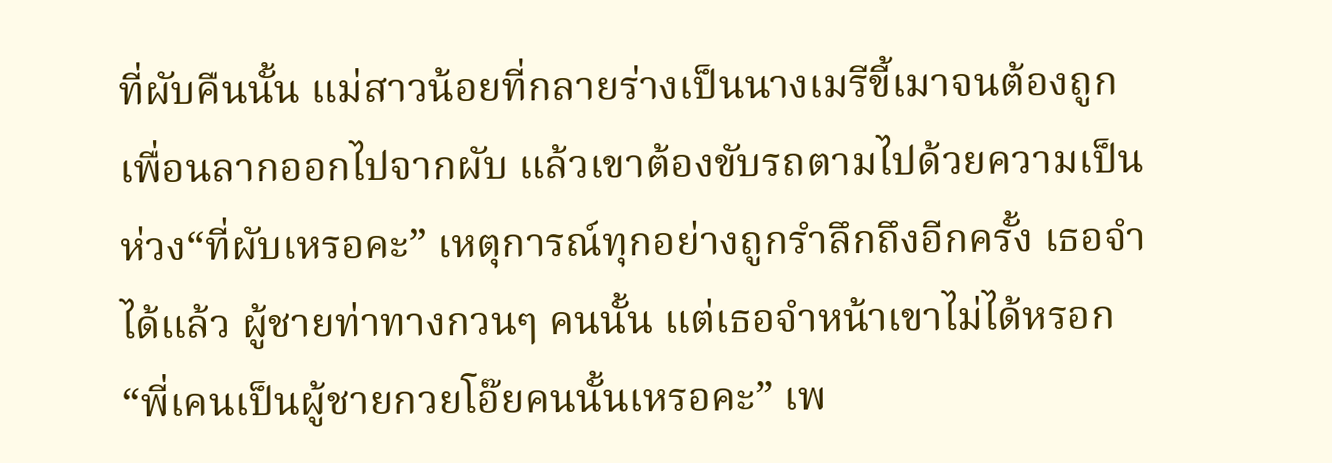ที่ผับคืนนั้น แม่สาวน้อยที่กลายร่างเป็นนางเมรีขี้เมาจนต้องถูกเพื่อนลากออกไปจากผับ แล้วเขาต้องขับรถตามไปด้วยความเป็นห่วง“ที่ผับเหรอคะ” เหตุการณ์ทุกอย่างถูกรำลึกถึงอีกครั้ง เธอจำได้แล้ว ผู้ชายท่าทางกวนๆ คนนั้น แต่เธอจำหน้าเขาไม่ได้หรอก“พี่เคนเป็นผู้ชายกวยโอ๊ยคนนั้นเหรอคะ” เพ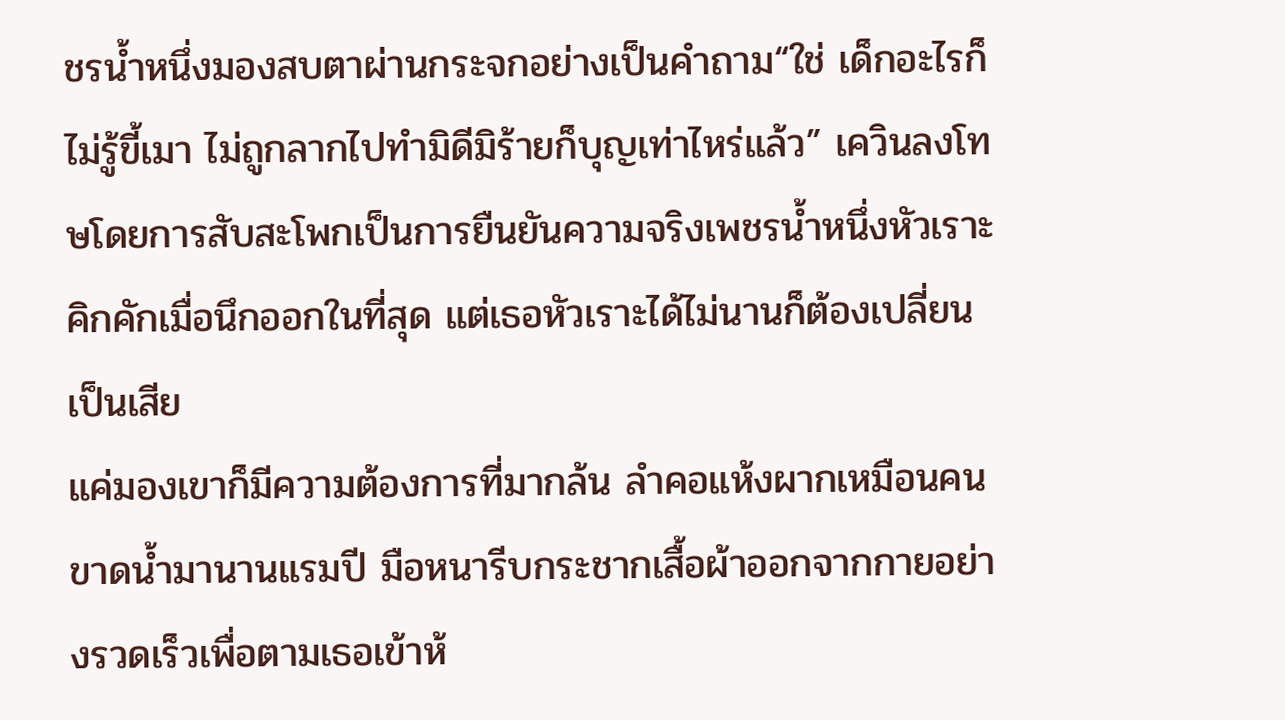ชรน้ำหนึ่งมองสบตาผ่านกระจกอย่างเป็นคำถาม“ใช่ เด็กอะไรก็ไม่รู้ขี้เมา ไม่ถูกลากไปทำมิดีมิร้ายก็บุญเท่าไหร่แล้ว” เควินลงโทษโดยการสับสะโพกเป็นการยืนยันความจริงเพชรน้ำหนึ่งหัวเราะคิกคักเมื่อนึกออกในที่สุด แต่เธอหัวเราะได้ไม่นานก็ต้องเปลี่ยนเป็นเสีย
แค่มองเขาก็มีความต้องการที่มากล้น ลำคอแห้งผากเหมือนคนขาดน้ำมานานแรมปี มือหนารีบกระชากเสื้อผ้าออกจากกายอย่างรวดเร็วเพื่อตามเธอเข้าห้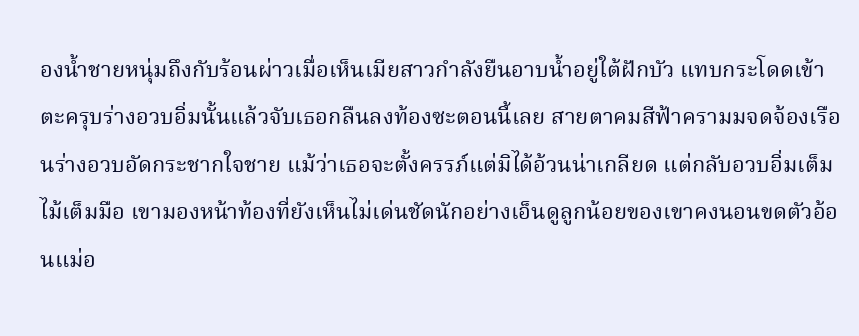องน้ำชายหนุ่มถึงกับร้อนผ่าวเมื่อเห็นเมียสาวกำลังยืนอาบน้ำอยู่ใต้ฝักบัว แทบกระโดดเข้าตะครุบร่างอวบอิ่มนั้นแล้วจับเธอกลืนลงท้องซะตอนนี้เลย สายตาคมสีฟ้าครามมจดจ้องเรือนร่างอวบอัดกระชากใจชาย แม้ว่าเธอจะตั้งครรภ์แต่มิได้อ้วนน่าเกลียด แต่กลับอวบอิ่มเต็มไม้เต็มมือ เขามองหน้าท้องที่ยังเห็นไม่เด่นชัดนักอย่างเอ็นดูลูกน้อยของเขาคงนอนขดตัวอ้อนแม่อ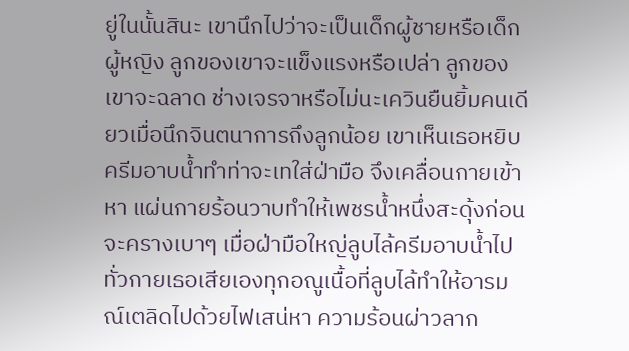ยู่ในนั้นสินะ เขานึกไปว่าจะเป็นเด็กผู้ชายหรือเด็กผู้หญิง ลูกของเขาจะแข็งแรงหรือเปล่า ลูกของเขาจะฉลาด ช่างเจรจาหรือไม่นะเควินยืนยิ้มคนเดียวเมื่อนึกจินตนาการถึงลูกน้อย เขาเห็นเธอหยิบครีมอาบน้ำทำท่าจะเทใส่ฝ่ามือ จึงเคลื่อนกายเข้าหา แผ่นกายร้อนวาบทำให้เพชรน้ำหนึ่งสะดุ้งก่อนจะครางเบาๆ เมื่อฝ่ามือใหญ่ลูบไล้ครีมอาบน้ำไปทั่วกายเธอเสียเองทุกอณูเนื้อที่ลูบไล้ทำให้อารมณ์เตลิดไปด้วยไฟเสน่หา ความร้อนผ่าวลาก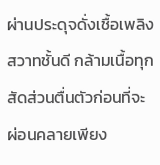ผ่านประดุจดั่งเชื้อเพลิงสวาทชั้นดี กล้ามเนื้อทุกสัดส่วนตื่นตัวก่อนที่จะผ่อนคลายเพียง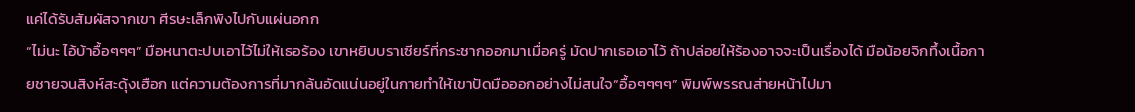แค่ได้รับสัมผัสจากเขา ศีรษะเล็กพิงไปกับแผ่นอกก
“ไม่นะ ไอ้บ้าอื้อๆๆๆ” มือหนาตะปบเอาไว้ไม่ให้เธอร้อง เขาหยิบบราเซียร์ที่กระชากออกมาเมื่อครู่ มัดปากเธอเอาไว้ ถ้าปล่อยให้ร้องอาจจะเป็นเรื่องได้ มือน้อยจิกทึ้งเนื้อกายชายจนสิงห์สะดุ้งเฮือก แต่ความต้องการที่มากล้นอัดแน่นอยู่ในกายทำให้เขาปัดมือออกอย่างไม่สนใจ“อื้อๆๆๆๆ” พิมพ์พรรณส่ายหน้าไปมา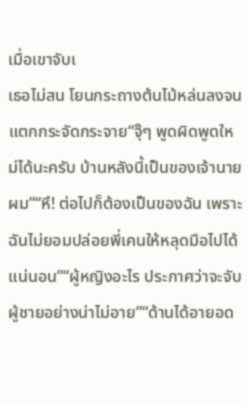เมื่อเขาจับเ
เธอไม่สน โยนกระถางต้นไม้หล่นลงจนแตกกระจัดกระจาย“จุ๊ๆ พูดผิดพูดใหม่ได้นะครับ บ้านหลังนี้เป็นของเจ้านายผม”“หึ! ต่อไปก็ต้องเป็นของฉัน เพราะฉันไม่ยอมปล่อยพี่เคนให้หลุดมือไปได้แน่นอน”“ผู้หญิงอะไร ประกาศว่าจะจับผู้ชายอย่างน่าไม่อาย”“ด้านได้อายอด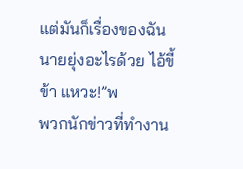แต่มันก็เรื่องของฉัน นายยุ่งอะไรด้วย ไอ้ขี้ข้า แหวะ!”พ
พวกนักข่าวที่ทำงาน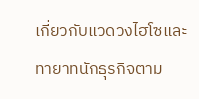เกี่ยวกับแวดวงไฮโซและทายาทนักธุรกิจตาม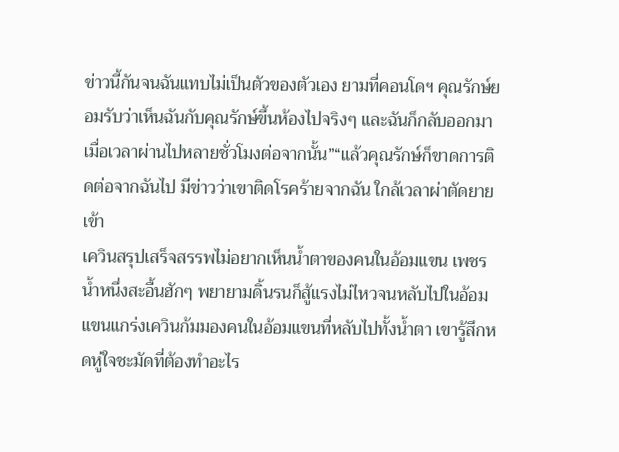ข่าวนี้กันจนฉันแทบไม่เป็นตัวของตัวเอง ยามที่คอนโดฯ คุณรักษ์ยอมรับว่าเห็นฉันกับคุณรักษ์ขึ้นห้องไปจริงๆ และฉันก็กลับออกมาเมื่อเวลาผ่านไปหลายชั่วโมงต่อจากนั้น”“แล้วคุณรักษ์ก็ขาดการติดต่อจากฉันไป มีข่าวว่าเขาติดโรคร้ายจากฉัน ใกล้เวลาผ่าตัดยายเข้า
เควินสรุปเสร็จสรรพไม่อยากเห็นน้ำตาของคนในอ้อมแขน เพชรน้ำหนึ่งสะอื้นฮักๆ พยายามดิ้นรนก็สู้แรงไม่ไหวจนหลับไปในอ้อมแขนแกร่งเควินก้มมองคนในอ้อมแขนที่หลับไปทั้งน้ำตา เขารู้สึกหดหู่ใจชะมัดที่ต้องทำอะไร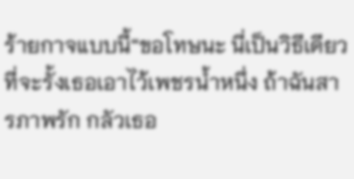ร้ายกาจแบบนี้“ขอโทษนะ นี่เป็นวิธีเดียวที่จะรั้งเธอเอาไว้เพชรน้ำหนึ่ง ถ้าฉันสารภาพรัก กลัวเธอ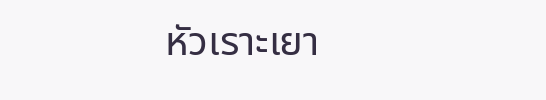หัวเราะเยา